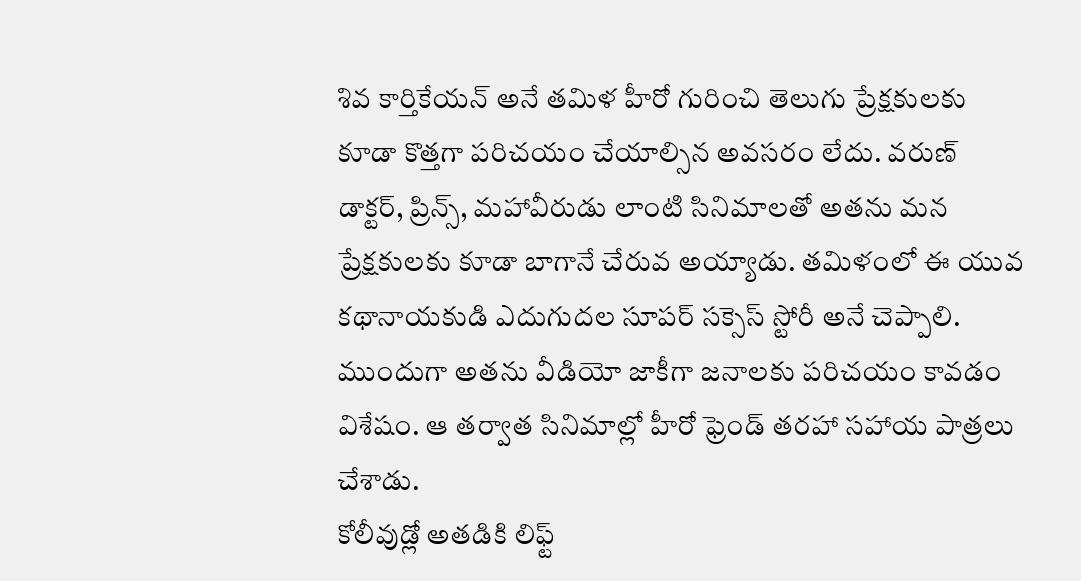శివ కార్తికేయన్ అనే తమిళ హీరో గురించి తెలుగు ప్రేక్షకులకు కూడా కొత్తగా పరిచయం చేయాల్సిన అవసరం లేదు. వరుణ్ డాక్టర్, ప్రిన్స్, మహావీరుడు లాంటి సినిమాలతో అతను మన ప్రేక్షకులకు కూడా బాగానే చేరువ అయ్యాడు. తమిళంలో ఈ యువ కథానాయకుడి ఎదుగుదల సూపర్ సక్సెస్ స్టోరీ అనే చెప్పాలి. ముందుగా అతను వీడియో జాకీగా జనాలకు పరిచయం కావడం విశేషం. ఆ తర్వాత సినిమాల్లో హీరో ఫ్రెండ్ తరహా సహాయ పాత్రలు చేశాడు.
కోలీవుడ్లో అతడికి లిఫ్ట్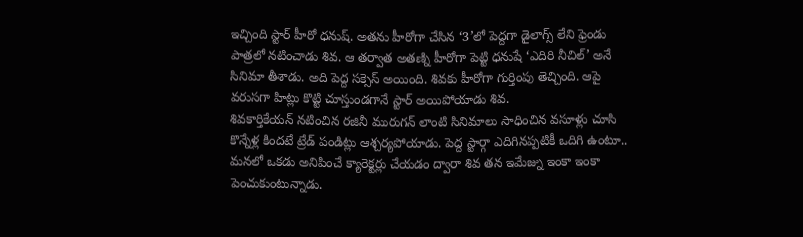ఇచ్చింది స్టార్ హీరో ధనుష్. అతను హీరోగా చేసిన ‘3’లో పెద్దగా డైలాగ్స్ లేని ఫ్రెండు పాత్రలో నటించాడు శివ. ఆ తర్వాత అతణ్ని హీరోగా పెట్టి ధనుషే ‘ఎదిరి నీచిల్’ అనే సినిమా తీశాడు. అది పెద్ద సక్సెస్ అయింది. శివకు హీరోగా గుర్తింపు తెచ్చింది. ఆపై వరుసగా హిట్లు కొట్టి చూస్తుండగానే స్టార్ అయిపోయాడు శివ.
శివకార్తికేయన్ నటించిన రజినీ మురుగన్ లాంటి సినిమాలు సాధించిన వసూళ్లు చూసి కొన్నేళ్ల కిందటే ట్రేడ్ పండిట్లు ఆశ్చర్యపోయాడు. పెద్ద స్టార్గా ఎదిగినప్పటికీ ఒదిగి ఉంటూ.. మనలో ఒకడు అనిపించే క్యారెక్టర్లు చేయడం ద్వారా శివ తన ఇమేజ్ను ఇంకా ఇంకా పెంచుకుంటున్నాడు.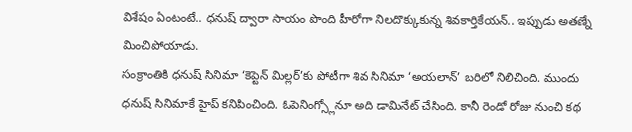విశేషం ఏంటంటే.. ధనుష్ ద్వారా సాయం పొంది హీరోగా నిలదొక్కుకున్న శివకార్తికేయన్.. ఇప్పుడు అతణ్నే మించిపోయాడు.
సంక్రాంతికి ధనుష్ సినిమా ‘కెప్టెన్ మిల్లర్’కు పోటీగా శివ సినిమా ‘అయలాన్’ బరిలో నిలిచింది. ముందు ధనుష్ సినిమాకే హైప్ కనిపించింది. ఓపెనింగ్స్లోనూ అది డామినేట్ చేసింది. కానీ రెండో రోజు నుంచి కథ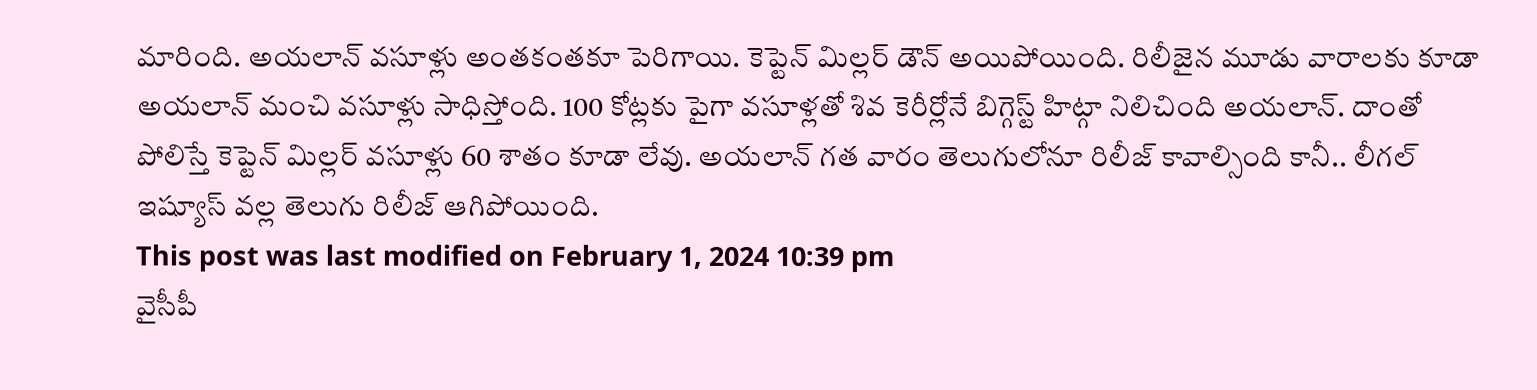మారింది. అయలాన్ వసూళ్లు అంతకంతకూ పెరిగాయి. కెప్టెన్ మిల్లర్ డౌన్ అయిపోయింది. రిలీజైన మూడు వారాలకు కూడా అయలాన్ మంచి వసూళ్లు సాధిస్తోంది. 100 కోట్లకు పైగా వసూళ్లతో శివ కెరీర్లోనే బిగ్గెస్ట్ హిట్గా నిలిచింది అయలాన్. దాంతో పోలిస్తే కెప్టెన్ మిల్లర్ వసూళ్లు 60 శాతం కూడా లేవు. అయలాన్ గత వారం తెలుగులోనూ రిలీజ్ కావాల్సింది కానీ.. లీగల్ ఇష్యూస్ వల్ల తెలుగు రిలీజ్ ఆగిపోయింది.
This post was last modified on February 1, 2024 10:39 pm
వైసీపీ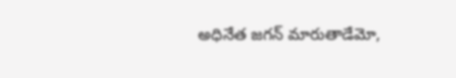అధినేత జగన్ మారుతాడేమో,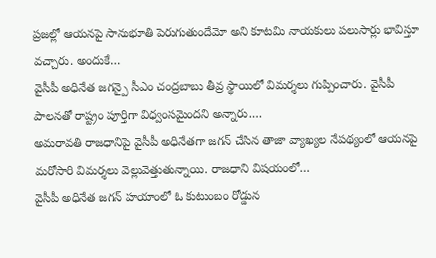ప్రజల్లో ఆయనపై సానుభూతి పెరుగుతుందేమో అని కూటమి నాయకులు పలుసార్లు భావిస్తూ వచ్చారు. అందుకే…
వైసీపీ అధినేత జగన్పై సీఎం చంద్రబాబు తీవ్ర స్థాయిలో విమర్శలు గుప్పించారు. వైసీపీ పాలనతో రాష్ట్రం పూర్తిగా విధ్వంసమైందని అన్నారు.…
అమరావతి రాజధానిపై వైసీపీ అధినేతగా జగన్ చేసిన తాజా వ్యాఖ్యల నేపథ్యంలో ఆయనపై మరోసారి విమర్శలు వెల్లువెత్తుతున్నాయి. రాజధాని విషయంలో…
వైసీపీ అధినేత జగన్ హయాంలో ఓ కుటుంబం రోడ్డున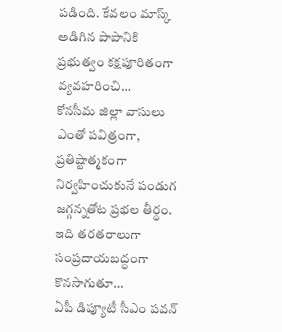పడింది. కేవలం మాస్క్ అడిగిన పాపానికి ప్రభుత్వం కక్షపూరితంగా వ్యవహరించి…
కోనసీమ జిల్లా వాసులు ఎంతో పవిత్రంగా, ప్రతిష్టాత్మకంగా నిర్వహించుకునే పండుగ జగ్గన్నతోట ప్రభల తీర్థం. ఇది తరతరాలుగా సంప్రదాయబద్ధంగా కొనసాగుతూ…
ఏపీ డిప్యూటీ సీఎం పవన్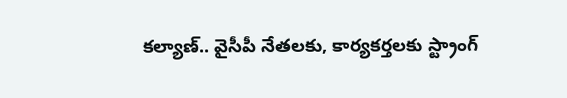కల్యాణ్.. వైసీపీ నేతలకు, కార్యకర్తలకు స్ట్రాంగ్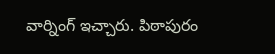వార్నింగ్ ఇచ్చారు. పిఠాపురం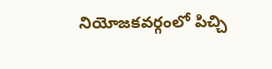నియోజకవర్గంలో పిచ్చి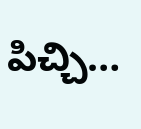పిచ్చి…